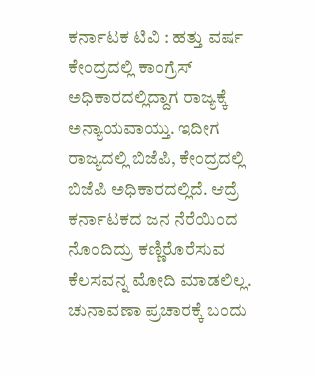ಕರ್ನಾಟಕ ಟಿವಿ : ಹತ್ತು ವರ್ಷ ಕೇಂದ್ರದಲ್ಲಿ ಕಾಂಗ್ರೆಸ್ ಅಧಿಕಾರದಲ್ಲಿದ್ದಾಗ ರಾಜ್ಯಕ್ಕೆ ಅನ್ಯಾಯವಾಯ್ತು. ಇದೀಗ
ರಾಜ್ಯದಲ್ಲಿ ಬಿಜೆಪಿ, ಕೇಂದ್ರದಲ್ಲಿ ಬಿಜೆಪಿ ಅಧಿಕಾರದಲ್ಲಿದೆ. ಆದ್ರೆ ಕರ್ನಾಟಕದ ಜನ ನೆರೆಯಿಂದ ನೊಂದಿದ್ರು ಕಣ್ಣಿರೊರೆಸುವ ಕೆಲಸವನ್ನ ಮೋದಿ ಮಾಡಲಿಲ್ಲ. ಚುನಾವಣಾ ಪ್ರಚಾರಕ್ಕೆ ಬಂದು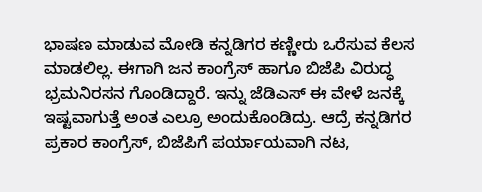ಭಾಷಣ ಮಾಡುವ ಮೋಡಿ ಕನ್ನಡಿಗರ ಕಣ್ಣೀರು ಒರೆಸುವ ಕೆಲಸ ಮಾಡಲಿಲ್ಲ. ಈಗಾಗಿ ಜನ ಕಾಂಗ್ರೆಸ್ ಹಾಗೂ ಬಿಜೆಪಿ ವಿರುದ್ಧ ಭ್ರಮನಿರಸನ ಗೊಂಡಿದ್ದಾರೆ. ಇನ್ನು ಜೆಡಿಎಸ್ ಈ ವೇಳೆ ಜನಕ್ಕೆ ಇಷ್ಟವಾಗುತ್ತೆ ಅಂತ ಎಲ್ರೂ ಅಂದುಕೊಂಡಿದ್ರು. ಆದ್ರೆ ಕನ್ನಡಿಗರ ಪ್ರಕಾರ ಕಾಂಗ್ರೆಸ್, ಬಿಜೆಪಿಗೆ ಪರ್ಯಾಯವಾಗಿ ನಟ,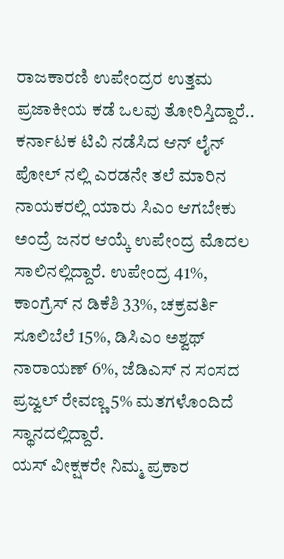ರಾಜಕಾರಣಿ ಉಪೇಂದ್ರರ ಉತ್ತಮ ಪ್ರಜಾಕೀಯ ಕಡೆ ಒಲವು ತೋರಿಸ್ತಿದ್ದಾರೆ.. ಕರ್ನಾಟಕ ಟಿವಿ ನಡೆಸಿದ ಆನ್ ಲೈನ್ ಪೋಲ್ ನಲ್ಲಿ ಎರಡನೇ ತಲೆ ಮಾರಿನ ನಾಯಕರಲ್ಲಿ ಯಾರು ಸಿಎಂ ಆಗಬೇಕು ಅಂದ್ರೆ ಜನರ ಆಯ್ಕೆ ಉಪೇಂದ್ರ ಮೊದಲ ಸಾಲಿನಲ್ಲಿದ್ದಾರೆ. ಉಪೇಂದ್ರ 41%, ಕಾಂಗ್ರೆಸ್ ನ ಡಿಕೆಶಿ 33%, ಚಕ್ರವರ್ತಿ ಸೂಲಿಬೆಲೆ 15%, ಡಿಸಿಎಂ ಅಶ್ವಥ್ ನಾರಾಯಣ್ 6%, ಜೆಡಿಎಸ್ ನ ಸಂಸದ ಪ್ರಜ್ವಲ್ ರೇವಣ್ಣ 5% ಮತಗಳೊಂದಿದೆ ಸ್ಥಾನದಲ್ಲಿದ್ದಾರೆ.
ಯಸ್ ವೀಕ್ಷಕರೇ ನಿಮ್ಮ ಪ್ರಕಾರ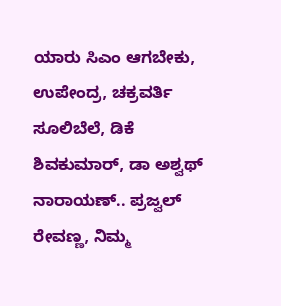ಯಾರು ಸಿಎಂ ಆಗಬೇಕು, ಉಪೇಂದ್ರ, ಚಕ್ರವರ್ತಿ ಸೂಲಿಬೆಲೆ, ಡಿಕೆ ಶಿವಕುಮಾರ್, ಡಾ ಅಶ್ವಥ್ ನಾರಾಯಣ್.. ಪ್ರಜ್ವಲ್ ರೇವಣ್ಣ, ನಿಮ್ಮ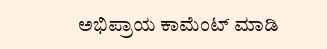ಅಭಿಪ್ರಾಯ ಕಾಮೆಂಟ್ ಮಾಡಿ